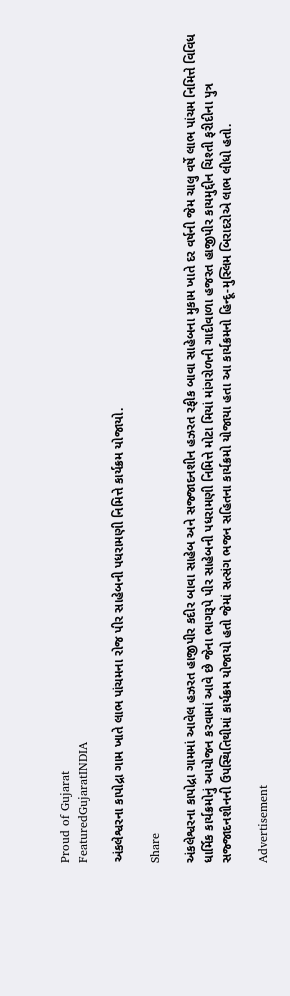Proud of Gujarat
FeaturedGujaratINDIA

અંકલેશ્વરના કાપોદ્રા ગામ ખાતે લાભ પાંચમના રોજ પીર સાહેબની પધરામણી નિમિત્તે કાર્યક્રમ યોજાયો.

Share

અંકલેશ્વરના કાપોદ્રા ગામમાં આવેલ હઝરત હાજીપીર કદીર બાવા સાહેબ અને સજ્જાદનશીન હઝરત રફીક બાવા સાહેબના મુકામ ખાતે દર વર્ષની જેમ ચાલુ વર્ષે લાભ પાંચમ નિમિત્તે વિવિધ ધાર્મિક કાર્યક્રમોનું આયોજન કરવામાં આવે છે જેના ભાગરૂપે પીર સાહેબની પધરામણી નિમિત્તે મોટા મિયાં માંગરોળની ગાદીવાળા હજરત હાજીપીર કાયમુદ્દીન ચિશ્તી ફરીદીના પુત્ર સજ્જાદનશીનની ઉપસ્થિતિથીમાં કાર્યક્રમ યોજાયો હતો જેમાં સત્સંગ ભજન સહિતના કાર્યક્રમો યોજાયા હતા આ કાર્યક્રમનો હિન્દૂ-મુસ્લિમ બિરાદરોએ લાભ લીધો હતો.

Advertisement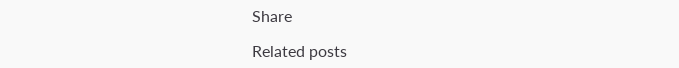Share

Related posts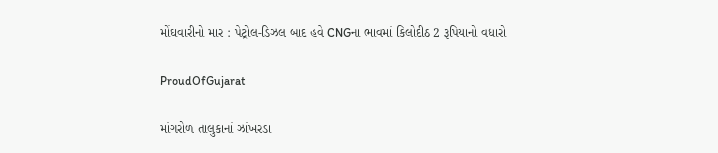મોંઘવારીનો માર : પેટ્રોલ-ડિઝલ બાદ હવે CNGના ભાવમાં કિલોદીઠ 2 રૂપિયાનો વધારો

ProudOfGujarat

માંગરોળ તાલુકાનાં ઝાંખરડા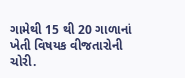ગામેથી 15 થી 20 ગાળાનાં ખેતી વિષયક વીજતારોની ચોરી.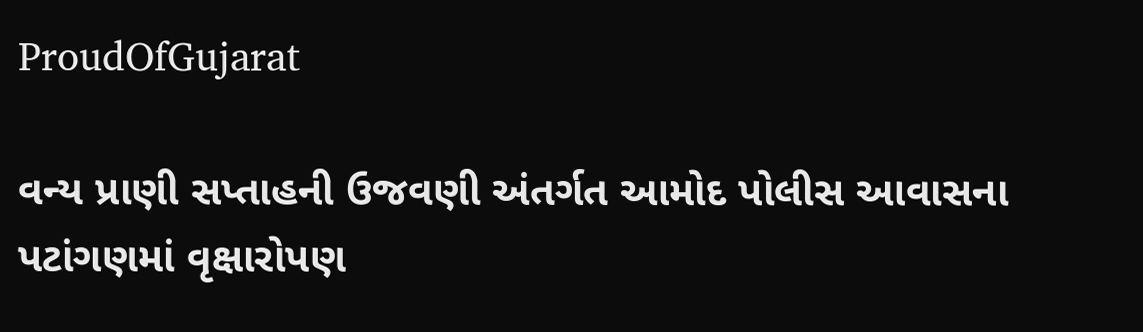ProudOfGujarat

વન્ય પ્રાણી સપ્તાહની ઉજવણી અંતર્ગત આમોદ પોલીસ આવાસના પટાંગણમાં વૃક્ષારોપણ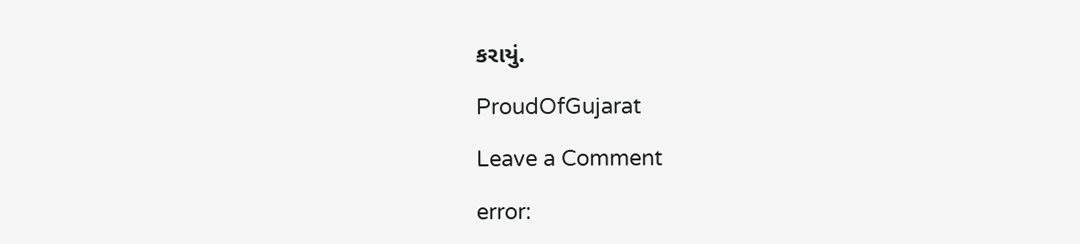કરાયું.

ProudOfGujarat

Leave a Comment

error: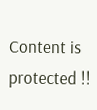Content is protected !!